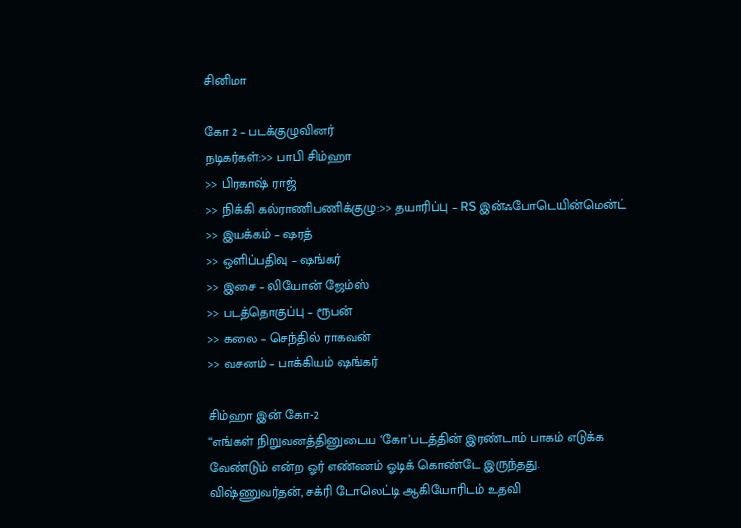சினிமா

கோ 2 – படக்குழுவினர்
நடிகர்கள்:>> பாபி சிம்ஹா
>> பிரகாஷ் ராஜ்
>> நிக்கி கல்ராணிபணிக்குழு:>> தயாரிப்பு – RS இன்ஃபோடெயின்மென்ட்
>> இயக்கம் – ஷரத்
>> ஒளிப்பதிவு – ஷங்கர்
>> இசை – லியோன் ஜேம்ஸ்
>> படத்தொகுப்பு – ரூபன்
>> கலை – செந்தில் ராகவன்
>> வசனம் – பாக்கியம் ஷங்கர்

சிம்ஹா இன் கோ-2
“எங்கள் நிறுவனத்தினுடைய ‘கோ’படத்தின் இரண்டாம் பாகம் எடுக்க வேண்டும் என்ற ஓர் எண்ணம் ஓடிக் கொண்டே இருந்தது. விஷ்ணுவர்தன், சக்ரி டோலெட்டி ஆகியோரிடம் உதவி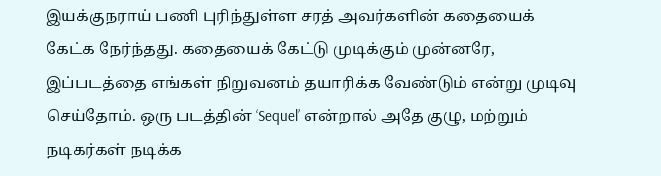இயக்குநராய் பணி புரிந்துள்ள சரத் அவர்களின் கதையைக் கேட்க நேர்ந்தது. கதையைக் கேட்டு முடிக்கும் முன்னரே, இப்படத்தை எங்கள் நிறுவனம் தயாரிக்க வேண்டும் என்று முடிவு செய்தோம். ஒரு படத்தின் ‘Sequel’ என்றால் அதே குழு, மற்றும் நடிகர்கள் நடிக்க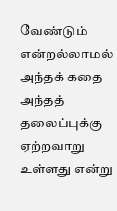வேண்டும் என்றல்லாமல் அந்தக் கதை அந்தத் தலைப்புக்கு ஏற்றவாறு உள்ளது என்று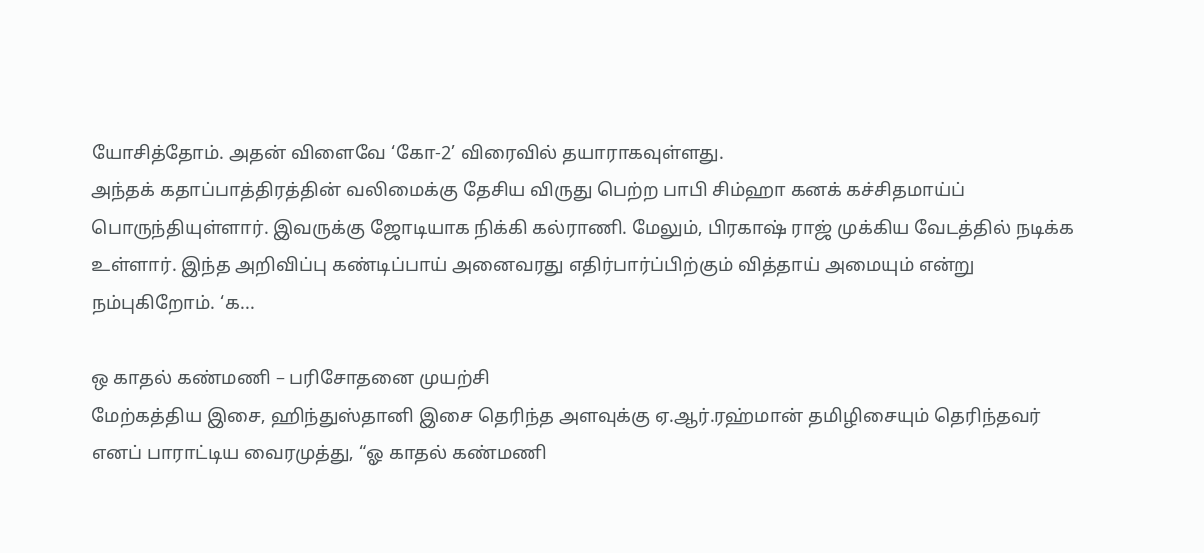யோசித்தோம். அதன் விளைவே ‘கோ-2’ விரைவில் தயாராகவுள்ளது.
அந்தக் கதாப்பாத்திரத்தின் வலிமைக்கு தேசிய விருது பெற்ற பாபி சிம்ஹா கனக் கச்சிதமாய்ப் பொருந்தியுள்ளார். இவருக்கு ஜோடியாக நிக்கி கல்ராணி. மேலும், பிரகாஷ் ராஜ் முக்கிய வேடத்தில் நடிக்க உள்ளார். இந்த அறிவிப்பு கண்டிப்பாய் அனைவரது எதிர்பார்ப்பிற்கும் வித்தாய் அமையும் என்று நம்புகிறோம். ‘க...

ஒ காதல் கண்மணி – பரிசோதனை முயற்சி
மேற்கத்திய இசை, ஹிந்துஸ்தானி இசை தெரிந்த அளவுக்கு ஏ.ஆர்.ரஹ்மான் தமிழிசையும் தெரிந்தவர் எனப் பாராட்டிய வைரமுத்து, “ஓ காதல் கண்மணி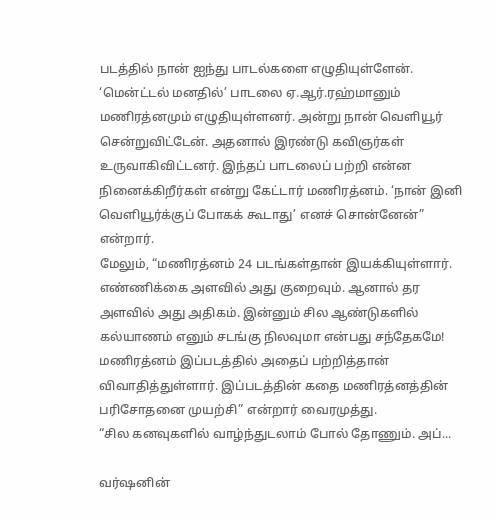படத்தில் நான் ஐந்து பாடல்களை எழுதியுள்ளேன். ‘மென்ட்டல் மனதில்’ பாடலை ஏ.ஆர்.ரஹ்மானும் மணிரத்னமும் எழுதியுள்ளனர். அன்று நான் வெளியூர் சென்றுவிட்டேன். அதனால் இரண்டு கவிஞர்கள் உருவாகிவிட்டனர். இந்தப் பாடலைப் பற்றி என்ன நினைக்கிறீர்கள் என்று கேட்டார் மணிரத்னம். ‘நான் இனி வெளியூர்க்குப் போகக் கூடாது’ எனச் சொன்னேன்” என்றார்.
மேலும், “மணிரத்னம் 24 படங்கள்தான் இயக்கியுள்ளார். எண்ணிக்கை அளவில் அது குறைவும். ஆனால் தர அளவில் அது அதிகம். இன்னும் சில ஆண்டுகளில் கல்யாணம் எனும் சடங்கு நிலவுமா என்பது சந்தேகமே! மணிரத்னம் இப்படத்தில் அதைப் பற்றித்தான் விவாதித்துள்ளார். இப்படத்தின் கதை மணிரத்னத்தின் பரிசோதனை முயற்சி” என்றார் வைரமுத்து.
“சில கனவுகளில் வாழ்ந்துடலாம் போல் தோணும். அப்...

வர்ஷனின்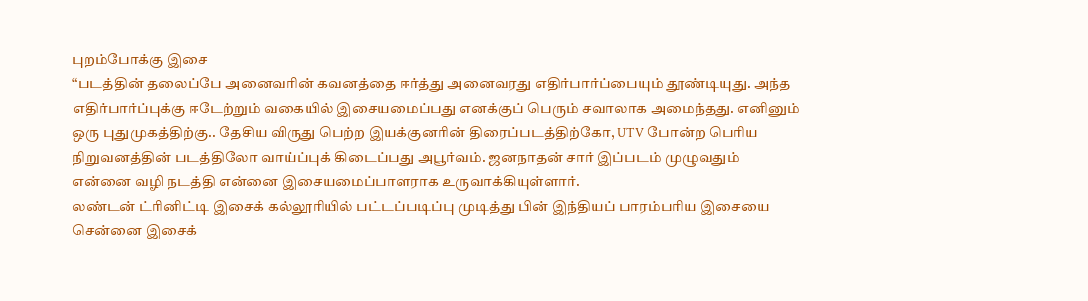புறம்போக்கு இசை
“படத்தின் தலைப்பே அனைவரின் கவனத்தை ஈர்த்து அனைவரது எதிர்பார்ப்பையும் தூண்டியுது. அந்த எதிர்பார்ப்புக்கு ஈடேற்றும் வகையில் இசையமைப்பது எனக்குப் பெரும் சவாலாக அமைந்தது. எனினும் ஒரு புதுமுகத்திற்கு.. தேசிய விருது பெற்ற இயக்குனரின் திரைப்படத்திற்கோ, UTV போன்ற பெரிய நிறுவனத்தின் படத்திலோ வாய்ப்புக் கிடைப்பது அபூர்வம். ஜனநாதன் சார் இப்படம் முழுவதும் என்னை வழி நடத்தி என்னை இசையமைப்பாளராக உருவாக்கியுள்ளார்.
லண்டன் ட்ரினிட்டி இசைக் கல்லூரியில் பட்டப்படிப்பு முடித்து பின் இந்தியப் பாரம்பரிய இசையை சென்னை இசைக்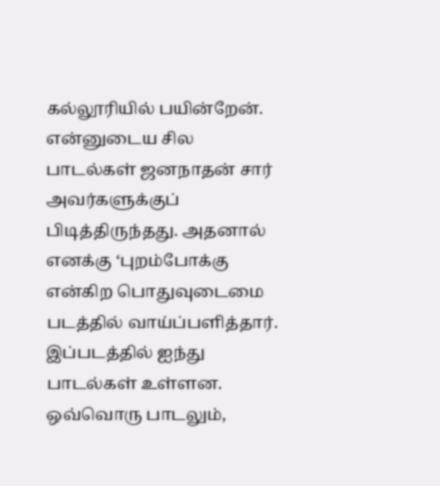கல்லூரியில் பயின்றேன். என்னுடைய சில பாடல்கள் ஜனநாதன் சார் அவர்களுக்குப் பிடித்திருந்தது. அதனால் எனக்கு ‘புறம்போக்கு என்கிற பொதுவுடைமை படத்தில் வாய்ப்பளித்தார். இப்படத்தில் ஐந்து பாடல்கள் உள்ளன. ஒவ்வொரு பாடலும்,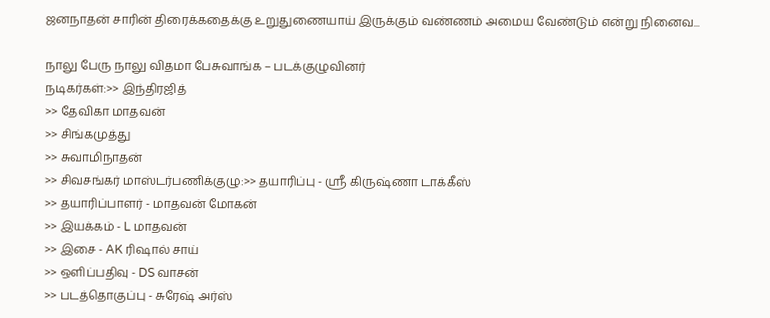ஜனநாதன் சாரின் திரைக்கதைக்கு உறுதுணையாய் இருக்கும் வண்ணம் அமைய வேண்டும் என்று நினைவ...

நாலு பேரு நாலு விதமா பேசுவாங்க – படக்குழுவினர்
நடிகர்கள்:>> இந்திரஜித்
>> தேவிகா மாதவன்
>> சிங்கமுத்து
>> சுவாமிநாதன்
>> சிவசங்கர் மாஸ்டர்பணிக்குழு:>> தயாரிப்பு - ஸ்ரீ கிருஷ்ணா டாக்கீஸ்
>> தயாரிப்பாளர் - மாதவன் மோகன்
>> இயக்கம் - L மாதவன்
>> இசை - AK ரிஷால் சாய்
>> ஒளிப்பதிவு - DS வாசன்
>> படத்தொகுப்பு - சுரேஷ் அர்ஸ்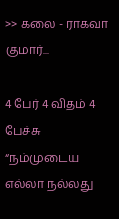>> கலை - ராகவா குமார்...

4 பேர் 4 விதம் 4 பேச்சு
“நம்முடைய எல்லா நல்லது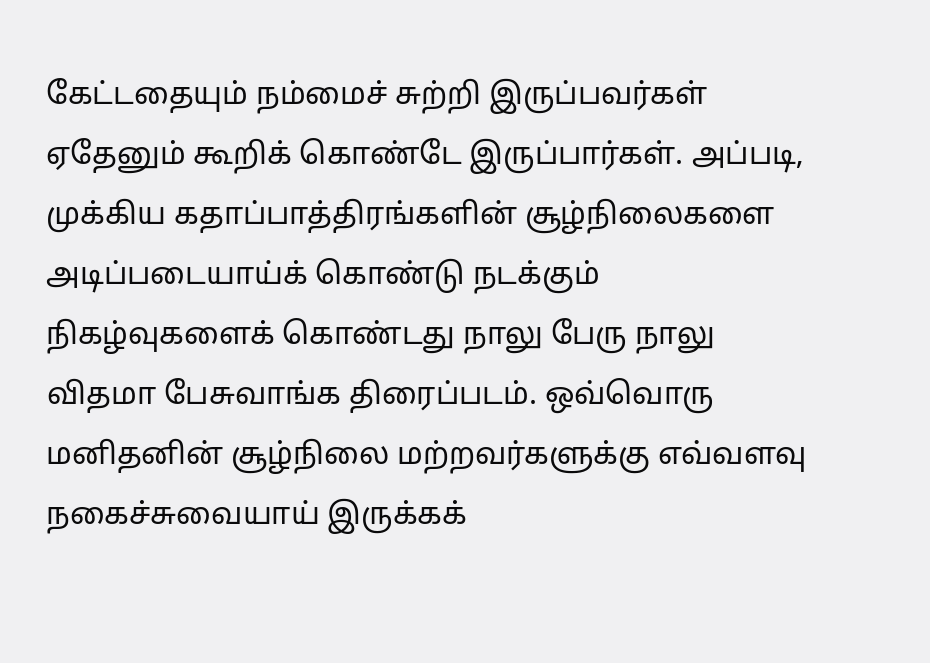கேட்டதையும் நம்மைச் சுற்றி இருப்பவர்கள் ஏதேனும் கூறிக் கொண்டே இருப்பார்கள். அப்படி, முக்கிய கதாப்பாத்திரங்களின் சூழ்நிலைகளை அடிப்படையாய்க் கொண்டு நடக்கும் நிகழ்வுகளைக் கொண்டது நாலு பேரு நாலு விதமா பேசுவாங்க திரைப்படம். ஒவ்வொரு மனிதனின் சூழ்நிலை மற்றவர்களுக்கு எவ்வளவு நகைச்சுவையாய் இருக்கக்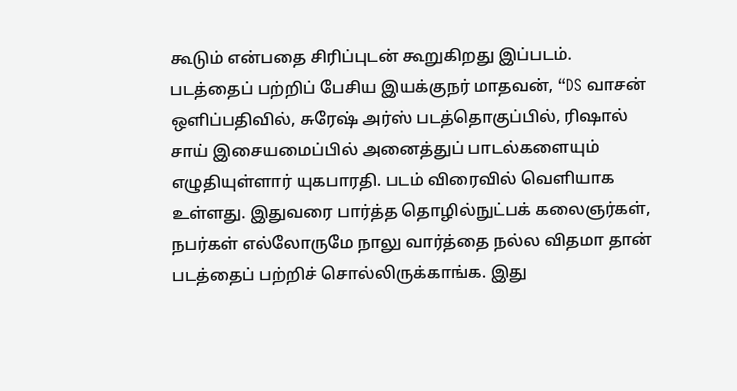கூடும் என்பதை சிரிப்புடன் கூறுகிறது இப்படம்.
படத்தைப் பற்றிப் பேசிய இயக்குநர் மாதவன், “DS வாசன் ஒளிப்பதிவில், சுரேஷ் அர்ஸ் படத்தொகுப்பில், ரிஷால் சாய் இசையமைப்பில் அனைத்துப் பாடல்களையும் எழுதியுள்ளார் யுகபாரதி. படம் விரைவில் வெளியாக உள்ளது. இதுவரை பார்த்த தொழில்நுட்பக் கலைஞர்கள், நபர்கள் எல்லோருமே நாலு வார்த்தை நல்ல விதமா தான் படத்தைப் பற்றிச் சொல்லிருக்காங்க. இது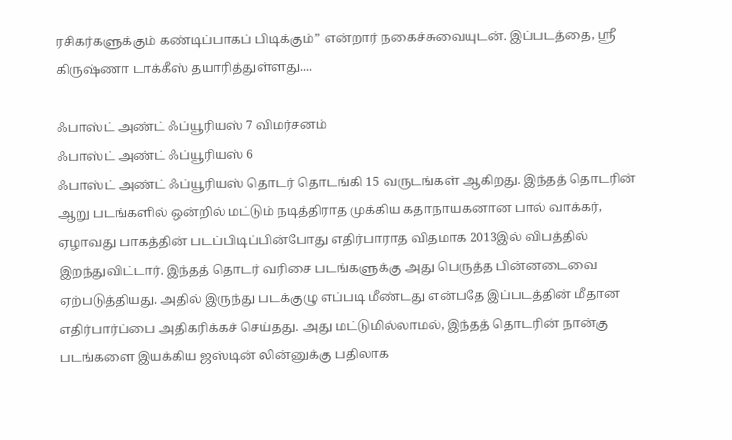ரசிகர்களுக்கும் கண்டிப்பாகப் பிடிக்கும்” என்றார் நகைச்சுவையுடன். இப்படத்தை, ஸ்ரீ கிருஷ்ணா டாக்கீஸ் தயாரித்துள்ளது....

ஃபாஸ்ட் அண்ட் ஃப்யூரியஸ் 7 விமர்சனம்
ஃபாஸ்ட் அண்ட் ஃப்யூரியஸ் 6
ஃபாஸ்ட் அண்ட் ஃப்யூரியஸ் தொடர் தொடங்கி 15 வருடங்கள் ஆகிறது. இந்தத் தொடரின் ஆறு படங்களில் ஒன்றில் மட்டும் நடித்திராத முக்கிய கதாநாயகனான பால் வாக்கர், ஏழாவது பாகத்தின் படப்பிடிப்பின்போது எதிர்பாராத விதமாக 2013இல் விபத்தில் இறந்துவிட்டார். இந்தத் தொடர் வரிசை படங்களுக்கு அது பெருத்த பின்னடைவை ஏற்படுத்தியது. அதில் இருந்து படக்குழு எப்படி மீண்டது என்பதே இப்படத்தின் மீதான எதிர்பார்ப்பை அதிகரிக்கச் செய்தது. அது மட்டுமில்லாமல், இந்தத் தொடரின் நான்கு படங்களை இயக்கிய ஜஸ்டின் லின்னுக்கு பதிலாக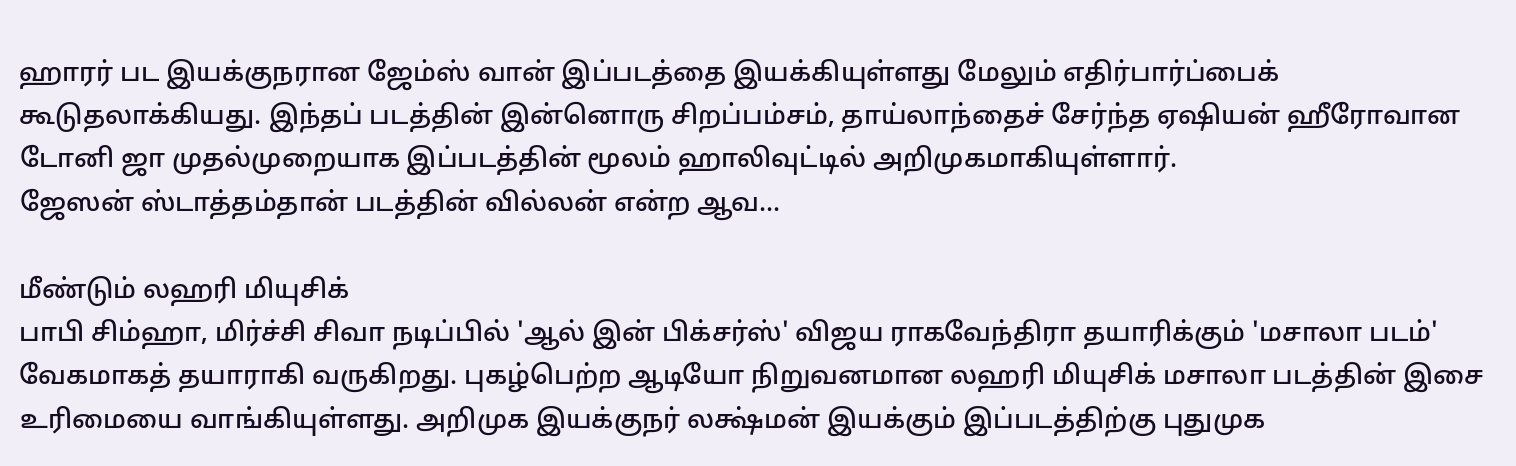ஹாரர் பட இயக்குநரான ஜேம்ஸ் வான் இப்படத்தை இயக்கியுள்ளது மேலும் எதிர்பார்ப்பைக் கூடுதலாக்கியது. இந்தப் படத்தின் இன்னொரு சிறப்பம்சம், தாய்லாந்தைச் சேர்ந்த ஏஷியன் ஹீரோவான டோனி ஜா முதல்முறையாக இப்படத்தின் மூலம் ஹாலிவுட்டில் அறிமுகமாகியுள்ளார்.
ஜேஸன் ஸ்டாத்தம்தான் படத்தின் வில்லன் என்ற ஆவ...

மீண்டும் லஹரி மியுசிக்
பாபி சிம்ஹா, மிர்ச்சி சிவா நடிப்பில் 'ஆல் இன் பிக்சர்ஸ்' விஜய ராகவேந்திரா தயாரிக்கும் 'மசாலா படம்' வேகமாகத் தயாராகி வருகிறது. புகழ்பெற்ற ஆடியோ நிறுவனமான லஹரி மியுசிக் மசாலா படத்தின் இசை உரிமையை வாங்கியுள்ளது. அறிமுக இயக்குநர் லக்ஷ்மன் இயக்கும் இப்படத்திற்கு புதுமுக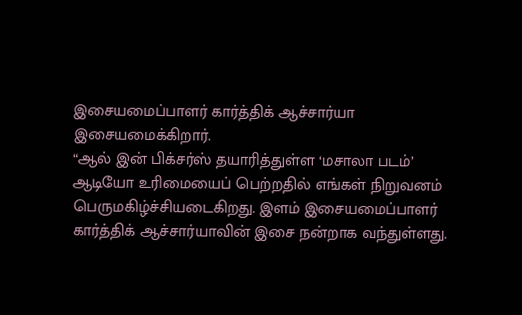இசையமைப்பாளர் கார்த்திக் ஆச்சார்யா இசையமைக்கிறார்.
“ஆல் இன் பிக்சர்ஸ் தயாரித்துள்ள ‘மசாலா படம்’ ஆடியோ உரிமையைப் பெற்றதில் எங்கள் நிறுவனம் பெருமகிழ்ச்சியடைகிறது. இளம் இசையமைப்பாளர் கார்த்திக் ஆச்சார்யாவின் இசை நன்றாக வந்துள்ளது.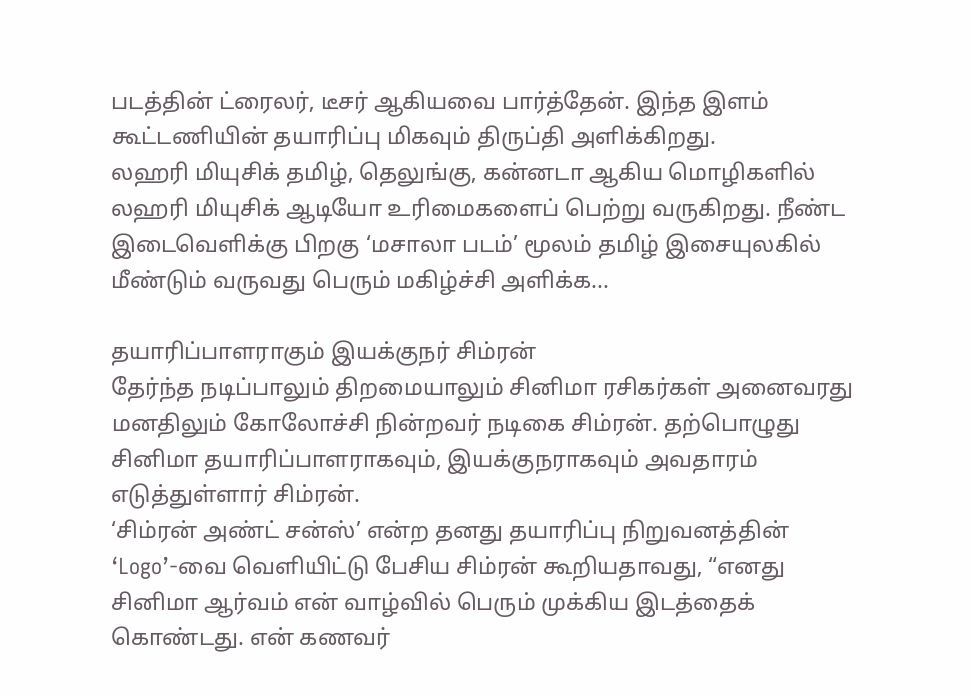படத்தின் ட்ரைலர், டீசர் ஆகியவை பார்த்தேன். இந்த இளம் கூட்டணியின் தயாரிப்பு மிகவும் திருப்தி அளிக்கிறது.
லஹரி மியுசிக் தமிழ், தெலுங்கு, கன்னடா ஆகிய மொழிகளில் லஹரி மியுசிக் ஆடியோ உரிமைகளைப் பெற்று வருகிறது. நீண்ட இடைவெளிக்கு பிறகு ‘மசாலா படம்’ மூலம் தமிழ் இசையுலகில் மீண்டும் வருவது பெரும் மகிழ்ச்சி அளிக்க...

தயாரிப்பாளராகும் இயக்குநர் சிம்ரன்
தேர்ந்த நடிப்பாலும் திறமையாலும் சினிமா ரசிகர்கள் அனைவரது மனதிலும் கோலோச்சி நின்றவர் நடிகை சிம்ரன். தற்பொழுது சினிமா தயாரிப்பாளராகவும், இயக்குநராகவும் அவதாரம் எடுத்துள்ளார் சிம்ரன்.
‘சிம்ரன் அண்ட் சன்ஸ்’ என்ற தனது தயாரிப்பு நிறுவனத்தின் ‘Logo’-வை வெளியிட்டு பேசிய சிம்ரன் கூறியதாவது, “எனது சினிமா ஆர்வம் என் வாழ்வில் பெரும் முக்கிய இடத்தைக் கொண்டது. என் கணவர்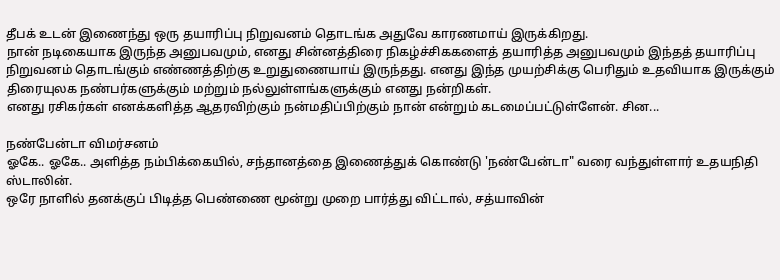தீபக் உடன் இணைந்து ஒரு தயாரிப்பு நிறுவனம் தொடங்க அதுவே காரணமாய் இருக்கிறது.
நான் நடிகையாக இருந்த அனுபவமும், எனது சின்னத்திரை நிகழ்ச்சிககளைத் தயாரித்த அனுபவமும் இந்தத் தயாரிப்பு நிறுவனம் தொடங்கும் எண்ணத்திற்கு உறுதுணையாய் இருந்தது. எனது இந்த முயற்சிக்கு பெரிதும் உதவியாக இருக்கும் திரையுலக நண்பர்களுக்கும் மற்றும் நல்லுள்ளங்களுக்கும் எனது நன்றிகள்.
எனது ரசிகர்கள் எனக்களித்த ஆதரவிற்கும் நன்மதிப்பிற்கும் நான் என்றும் கடமைப்பட்டுள்ளேன். சின...

நண்பேன்டா விமர்சனம்
ஓகே.. ஓகே.. அளித்த நம்பிக்கையில், சந்தானத்தை இணைத்துக் கொண்டு 'நண்பேன்டா" வரை வந்துள்ளார் உதயநிதி ஸ்டாலின்.
ஒரே நாளில் தனக்குப் பிடித்த பெண்ணை மூன்று முறை பார்த்து விட்டால், சத்யாவின்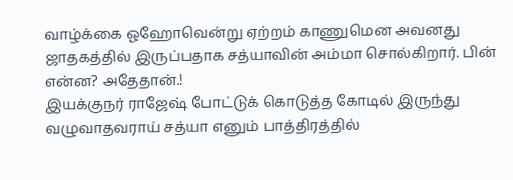வாழ்க்கை ஓஹோவென்று ஏற்றம் காணுமென அவனது ஜாதகத்தில் இருப்பதாக சத்யாவின் அம்மா சொல்கிறார். பின் என்ன? அதேதான்.!
இயக்குநர் ராஜேஷ் போட்டுக் கொடுத்த கோடில் இருந்து வழுவாதவராய் சத்யா எனும் பாத்திரத்தில்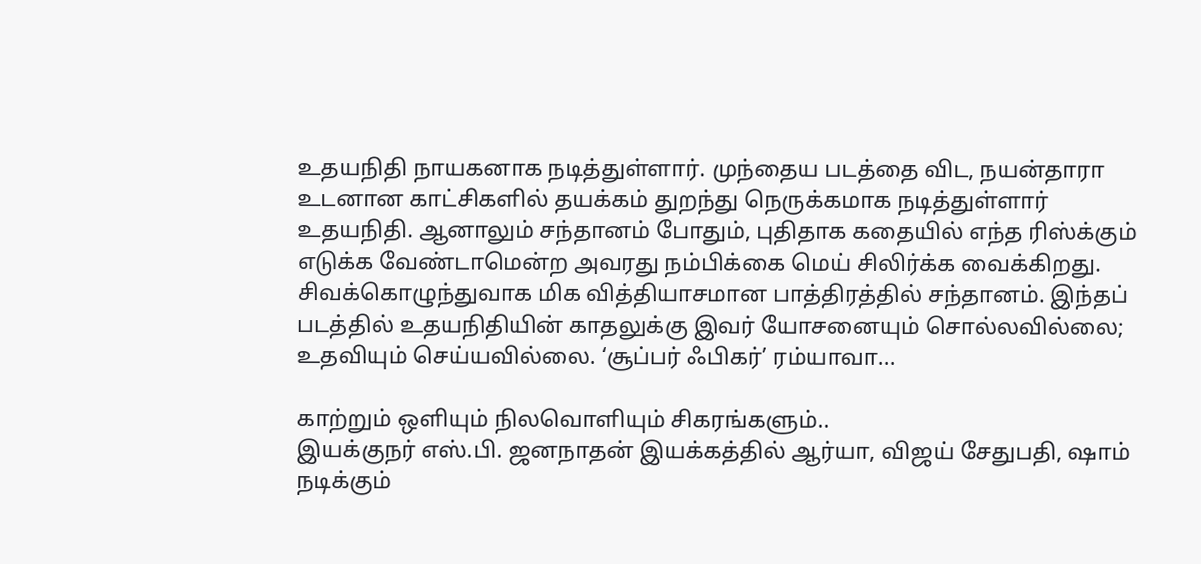உதயநிதி நாயகனாக நடித்துள்ளார். முந்தைய படத்தை விட, நயன்தாரா உடனான காட்சிகளில் தயக்கம் துறந்து நெருக்கமாக நடித்துள்ளார் உதயநிதி. ஆனாலும் சந்தானம் போதும், புதிதாக கதையில் எந்த ரிஸ்க்கும் எடுக்க வேண்டாமென்ற அவரது நம்பிக்கை மெய் சிலிர்க்க வைக்கிறது.
சிவக்கொழுந்துவாக மிக வித்தியாசமான பாத்திரத்தில் சந்தானம். இந்தப் படத்தில் உதயநிதியின் காதலுக்கு இவர் யோசனையும் சொல்லவில்லை; உதவியும் செய்யவில்லை. ‘சூப்பர் ஃபிகர்’ ரம்யாவா...

காற்றும் ஒளியும் நிலவொளியும் சிகரங்களும்..
இயக்குநர் எஸ்.பி. ஜனநாதன் இயக்கத்தில் ஆர்யா, விஜய் சேதுபதி, ஷாம் நடிக்கும்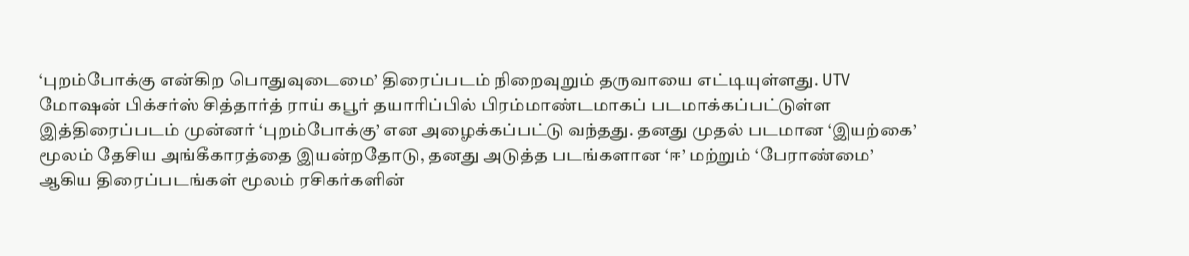‘புறம்போக்கு என்கிற பொதுவுடைமை’ திரைப்படம் நிறைவுறும் தருவாயை எட்டியுள்ளது. UTV மோஷன் பிக்சர்ஸ் சித்தார்த் ராய் கபூர் தயாரிப்பில் பிரம்மாண்டமாகப் படமாக்கப்பட்டுள்ள இத்திரைப்படம் முன்னர் ‘புறம்போக்கு’ என அழைக்கப்பட்டு வந்தது. தனது முதல் படமான ‘இயற்கை’ மூலம் தேசிய அங்கீகாரத்தை இயன்றதோடு, தனது அடுத்த படங்களான ‘ஈ’ மற்றும் ‘பேராண்மை’ ஆகிய திரைப்படங்கள் மூலம் ரசிகர்களின்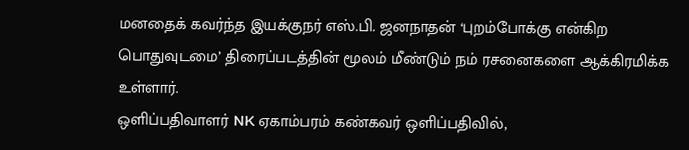மனதைக் கவர்ந்த இயக்குநர் எஸ்.பி. ஜனநாதன் ‘புறம்போக்கு என்கிற பொதுவுடமை’ திரைப்படத்தின் மூலம் மீண்டும் நம் ரசனைகளை ஆக்கிரமிக்க உள்ளார்.
ஒளிப்பதிவாளர் NK ஏகாம்பரம் கண்கவர் ஒளிப்பதிவில்,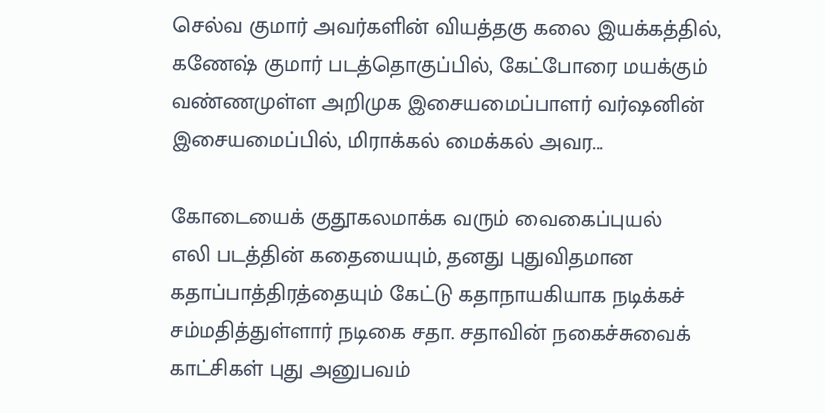செல்வ குமார் அவர்களின் வியத்தகு கலை இயக்கத்தில், கணேஷ் குமார் படத்தொகுப்பில், கேட்போரை மயக்கும் வண்ணமுள்ள அறிமுக இசையமைப்பாளர் வர்ஷனின் இசையமைப்பில், மிராக்கல் மைக்கல் அவர...

கோடையைக் குதூகலமாக்க வரும் வைகைப்புயல்
எலி படத்தின் கதையையும், தனது புதுவிதமான கதாப்பாத்திரத்தையும் கேட்டு கதாநாயகியாக நடிக்கச் சம்மதித்துள்ளார் நடிகை சதா. சதாவின் நகைச்சுவைக் காட்சிகள் புது அனுபவம்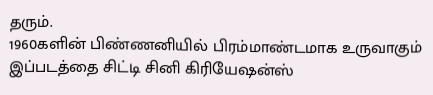தரும்.
1960களின் பிண்ணனியில் பிரம்மாண்டமாக உருவாகும் இப்படத்தை சிட்டி சினி கிரியேஷன்ஸ்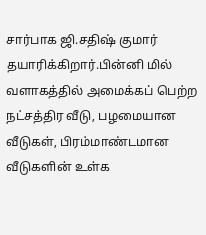சார்பாக ஜி.சதிஷ் குமார் தயாரிக்கிறார்.பின்னி மில் வளாகத்தில் அமைக்கப் பெற்ற நட்சத்திர வீடு, பழமையான வீடுகள், பிரம்மாண்டமான வீடுகளின் உள்க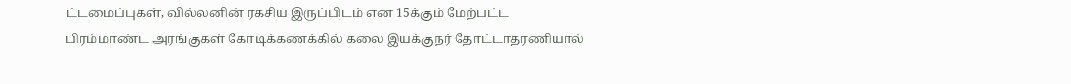ட்டமைப்புகள், வில்லனின் ரகசிய இருப்பிடம் என 15க்கும் மேற்பட்ட பிரம்மாண்ட அரங்குகள் கோடிக்கணக்கில் கலை இயக்குநர் தோட்டாதரணியால்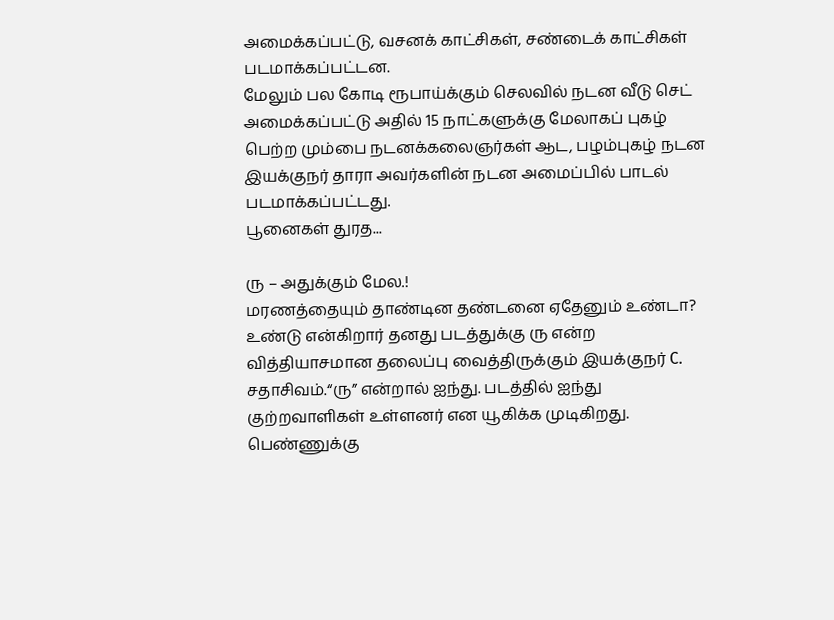அமைக்கப்பட்டு, வசனக் காட்சிகள், சண்டைக் காட்சிகள் படமாக்கப்பட்டன.
மேலும் பல கோடி ரூபாய்க்கும் செலவில் நடன வீடு செட் அமைக்கப்பட்டு அதில் 15 நாட்களுக்கு மேலாகப் புகழ் பெற்ற மும்பை நடனக்கலைஞர்கள் ஆட, பழம்புகழ் நடன இயக்குநர் தாரா அவர்களின் நடன அமைப்பில் பாடல் படமாக்கப்பட்டது.
பூனைகள் துரத...

ரு – அதுக்கும் மேல.!
மரணத்தையும் தாண்டின தண்டனை ஏதேனும் உண்டா?
உண்டு என்கிறார் தனது படத்துக்கு ரு என்ற வித்தியாசமான தலைப்பு வைத்திருக்கும் இயக்குநர் C. சதாசிவம்.“ரு” என்றால் ஐந்து. படத்தில் ஐந்து குற்றவாளிகள் உள்ளனர் என யூகிக்க முடிகிறது. பெண்ணுக்கு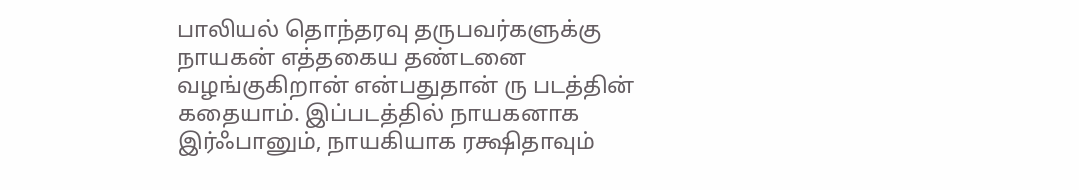பாலியல் தொந்தரவு தருபவர்களுக்கு நாயகன் எத்தகைய தண்டனை வழங்குகிறான் என்பதுதான் ரு படத்தின் கதையாம். இப்படத்தில் நாயகனாக இர்ஃபானும், நாயகியாக ரக்ஷிதாவும்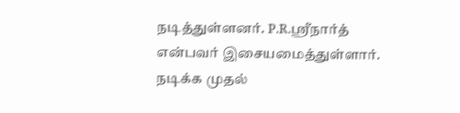நடித்துள்ளனர். P.R.ஸ்ரீநார்த் என்பவர் இசையமைத்துள்ளார்.
நடிக்க முதல்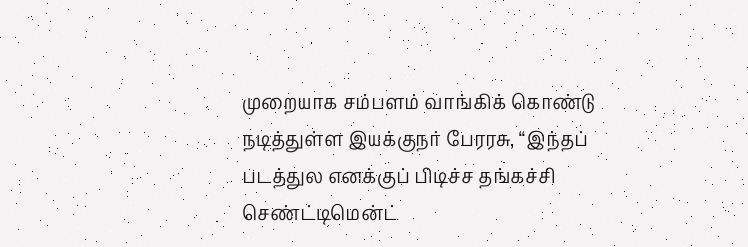முறையாக சம்பளம் வாங்கிக் கொண்டு நடித்துள்ள இயக்குநர் பேரரசு, “இந்தப் படத்துல எனக்குப் பிடிச்ச தங்கச்சி செண்ட்டிமென்ட்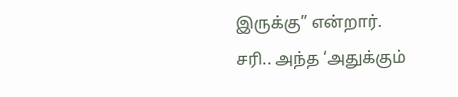இருக்கு” என்றார்.
சரி.. அந்த ‘அதுக்கும்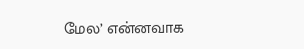மேல’ என்னவாக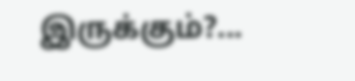இருக்கும்?...